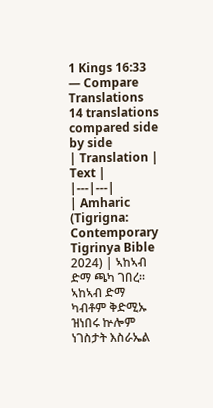1 Kings 16:33 — Compare Translations
14 translations compared side by side
| Translation | Text |
|---|---|
| Amharic (Tigrigna: Contemporary Tigrinya Bible 2024) | ኣከኣብ ድማ ጫካ ገበረ። ኣከኣብ ድማ ካብቶም ቅድሚኡ ዝነበሩ ኵሎም ነገስታት እስራኤል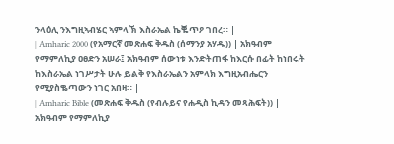ንላዕሊ ንእግዚኣብሄር ኣምላኽ እስራኤል ኬቘጥዖ ገበረ። |
| Amharic 2000 (የአማርኛ መጽሐፍ ቅዱስ (ሰማንያ አሃዱ)) | አክዓብም የማምለኪያ ዐፀድን አሠራ፤ አክዓብም ሰውነቱ እንድትጠፋ ከእርሱ በፊት ከነበሩት ከእስራኤል ነገሥታት ሁሉ ይልቅ የእስራኤልን አምላክ እግዚአብሔርን የሚያስቈጣውን ነገር አበዛ። |
| Amharic Bible (መጽሐፍ ቅዱስ (የብሉይና የሐዲስ ኪዳን መጻሕፍት)) | አክዓብም የማምለኪያ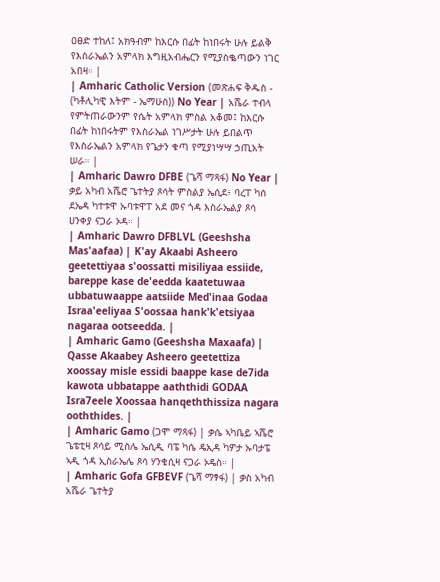ዐፀድ ተከለ፤ አክዓብም ከእርሱ በፊት ከነበሩት ሁሉ ይልቅ የእስራኤልን አምላክ እግዚአብሔርን የሚያስቈጣውን ነገር አበዛ። |
| Amharic Catholic Version (መጽሐፍ ቅዱስ - (ካቶሊካዊ እትም - ኤማሁስ)) No Year | አሼራ ተብላ የምትጠራውንም የሴት አምላክ ምስል አቆመ፤ ከእርሱ በፊት ከነበሩትም የእስራኤል ነገሥታት ሁሉ ይበልጥ የእስራኤልን አምላክ የጌታን ቁጣ የሚያነሣሣ ኃጢአት ሠራ። |
| Amharic Dawro DFBE (ጌሻ ማጻፋ) No Year | ቃይ አካብ አሼሮ ጌተትያ ጾሳት ምስልያ ኤሲደ፥ ባረፐ ካሰ ደኤዳ ካተቱዋ ኡባቱዋፐ አደ መና ጎዳ እስራኤልያ ጾሳ ሀንቀያ ናጋራ ኦዳ። |
| Amharic Dawro DFBLVL (Geeshsha Mas'aafaa) | K'ay Akaabi Asheero geetettiyaa s'oossatti misiliyaa essiide, bareppe kase de'eedda kaatetuwaa ubbatuwaappe aatsiide Med'inaa Godaa Israa'eeliyaa S'oossaa hank'k'etsiyaa nagaraa ootseedda. |
| Amharic Gamo (Geeshsha Maxaafa) | Qasse Akaabey Asheero geetettiza xoossay misle essidi baappe kase de7ida kawota ubbatappe aaththidi GODAA Isra7eele Xoossaa hanqeththissiza nagara ooththides. |
| Amharic Gamo (ጋሞ ማጻፋ) | ቃሴ ኣካቤይ ኣሼሮ ጌቴቲዛ ጾሳይ ሚስሌ ኤሲዲ ባፔ ካሴ ዴኢዳ ካዎታ ኡባታፔ ኣዲ ጎዳ ኢስራኤሌ ጾሳ ሃንቄሲዛ ናጋራ ኦዴስ። |
| Amharic Gofa GFBEVF (ጌሻ ማፃፋ) | ቃስ አካብ አሼራ ጌተትያ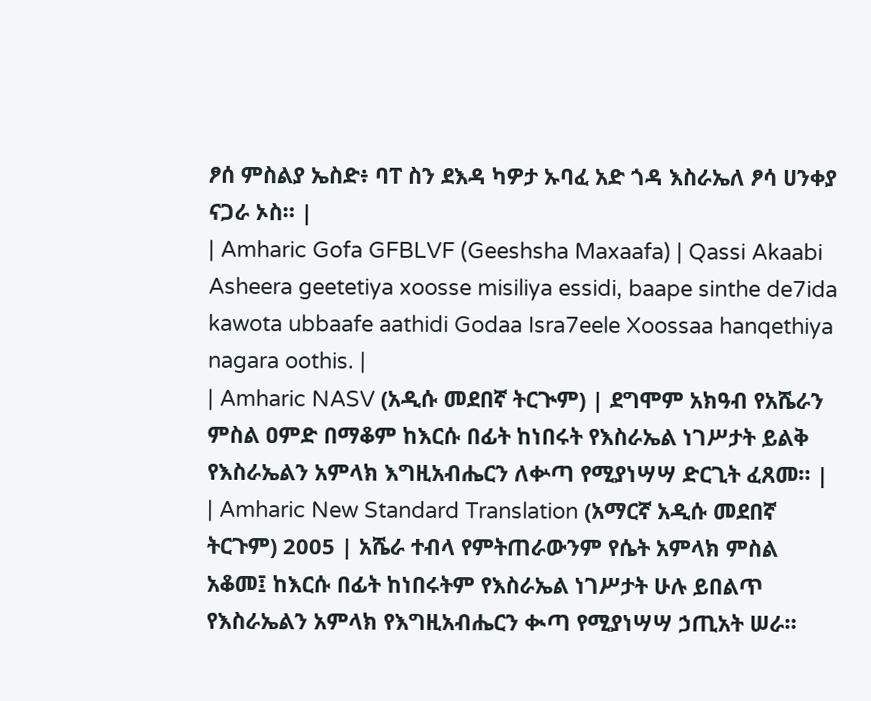ፆሰ ምስልያ ኤስድ፥ ባፐ ስን ደእዳ ካዎታ ኡባፈ አድ ጎዳ እስራኤለ ፆሳ ሀንቀያ ናጋራ ኦስ። |
| Amharic Gofa GFBLVF (Geeshsha Maxaafa) | Qassi Akaabi Asheera geetetiya xoosse misiliya essidi, baape sinthe de7ida kawota ubbaafe aathidi Godaa Isra7eele Xoossaa hanqethiya nagara oothis. |
| Amharic NASV (አዲሱ መደበኛ ትርጒም) | ደግሞም አክዓብ የአሼራን ምስል ዐምድ በማቆም ከእርሱ በፊት ከነበሩት የእስራኤል ነገሥታት ይልቅ የእስራኤልን አምላክ እግዚአብሔርን ለቍጣ የሚያነሣሣ ድርጊት ፈጸመ። |
| Amharic New Standard Translation (አማርኛ አዲሱ መደበኛ ትርጉም) 2005 | አሼራ ተብላ የምትጠራውንም የሴት አምላክ ምስል አቆመ፤ ከእርሱ በፊት ከነበሩትም የእስራኤል ነገሥታት ሁሉ ይበልጥ የእስራኤልን አምላክ የእግዚአብሔርን ቊጣ የሚያነሣሣ ኃጢአት ሠራ።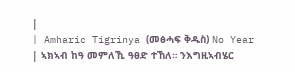|
| Amharic Tigrinya (መፅሓፍ ቅዱስ) No Year | ኣክኣብ ከዓ መምለኺ ዓፀድ ተኸለ። ንእግዚኣብሄር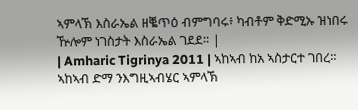ኣምላኽ እስራኤል ዘቘጥዕ ብምግባሩ፥ ካብቶም ቅድሚኡ ዝነበሩ ዅሎም ነገስታት እስራኤል ገደደ። |
| Amharic Tigrinya 2011 | ኣከኣብ ከአ ኣስታርተ ገበረ። ኣከኣብ ድማ ንእግዚኣብሄር ኣምላኽ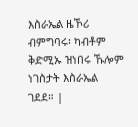እስራኤል ዜኾሪ ብምግባሩ፡ ካብቶም ቅድሚኡ ዝነበሩ ኹሎም ነገስታት እስራኤል ገደደ። |